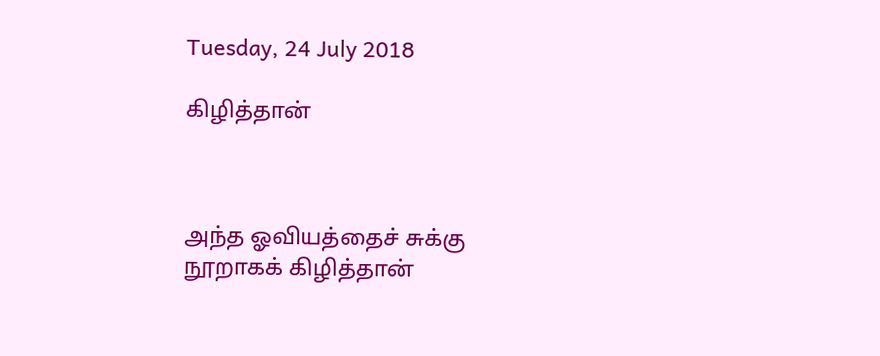Tuesday, 24 July 2018

கிழித்தான்



அந்த ஓவியத்தைச் சுக்கு நூறாகக் கிழித்தான்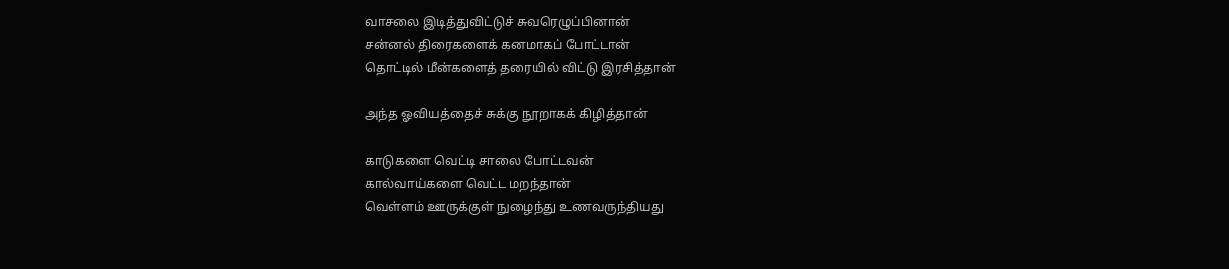வாசலை இடித்துவிட்டுச் சுவரெழுப்பினான்
சன்னல் திரைகளைக் கனமாகப் போட்டான்
தொட்டில் மீன்களைத் தரையில் விட்டு இரசித்தான்

அந்த ஓவியத்தைச் சுக்கு நூறாகக் கிழித்தான்

காடுகளை வெட்டி சாலை போட்டவன்
கால்வாய்களை வெட்ட மறந்தான்
வெள்ளம் ஊருக்குள் நுழைந்து உணவருந்தியது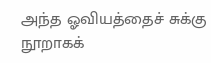அந்த ஓவியத்தைச் சுக்கு நூறாகக்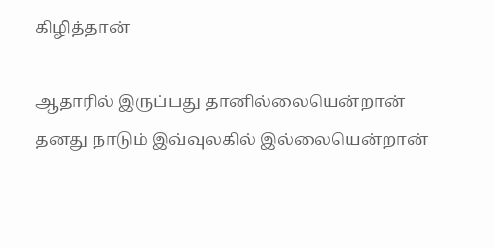கிழித்தான்

ஆதாரில் இருப்பது தானில்லையென்றான்
தனது நாடும் இவ்வுலகில் இல்லையென்றான்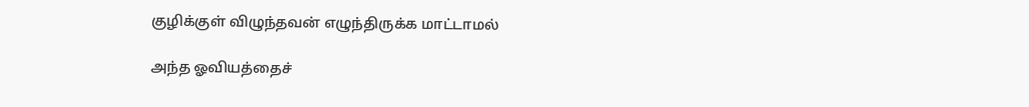குழிக்குள் விழுந்தவன் எழுந்திருக்க மாட்டாமல்

அந்த ஓவியத்தைச்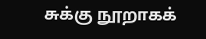சுக்கு நூறாகக்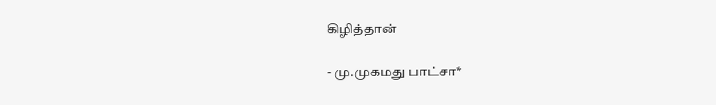கிழித்தான்

- மு.முகமது பாட்சா*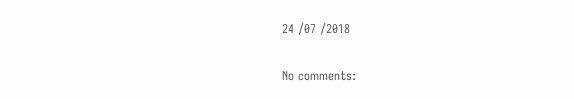24 /07 /2018

No comments: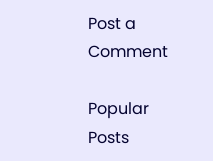Post a Comment

Popular Posts